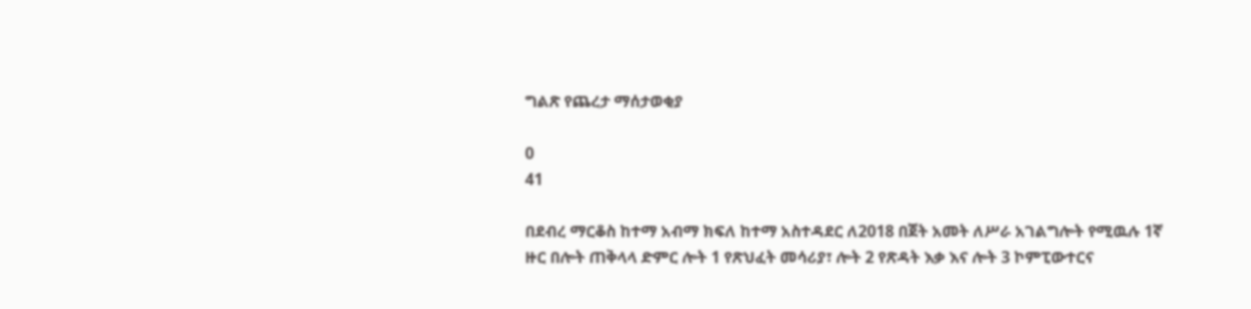ግልጽ የጨረታ ማሰታወቂያ

0
41

በደብረ ማርቆስ ከተማ አብማ ክፍለ ከተማ አስተዳደር ለ2018 በጀት አመት ለሥራ አገልግሎት የሚዉሉ 1ኛ ዙር በሎት ጠቅላላ ድምር ሎት 1 የጽህፈት መሳሪያ፣ ሎት 2 የጽዳት እቃ እና ሎት 3 ኮምፒውተርና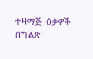ተዛማጅ  ዕቃዎች በግልጽ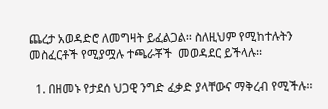ጨረታ አወዳድሮ ለመግዛት ይፈልጋል፡፡ ስለዚህም የሚከተሉትን መስፈርቶች የሚያሟሉ ተጫራቾች  መወዳደር ይችላሉ፡፡

  1. በዘመኑ የታደሰ ህጋዊ ንግድ ፈቃድ ያላቸውና ማቅረብ የሚችሉ፡፡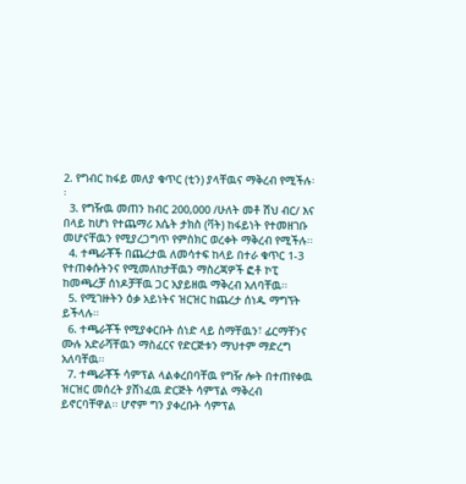2. የግብር ከፋይ መለያ ቁጥር (ቲን) ያላቸዉና ማቅረብ የሚችሉ፡፡
  3. የግዥዉ መጠን ከብር 200,000 /ሁለት መቶ ሽህ ብር/ እና በላይ ከሆነ የተጨማሪ እሴት ታክስ (ቫት) ከፋይነት የተመዘገቡ መሆናቸዉን የሚያረጋግጥ የምስክር ወረቀት ማቅረብ የሚችሉ፡፡
  4. ተጫራቾች በጨረታዉ ለመሳተፍ ከላይ በተራ ቁጥር 1-3 የተጠቀሱትንና የሚመለከታቸዉን ማስረጃዎች ፎቶ ኮፒ ከመጫረቻ ሰነዶቻቸዉ ጋር አያይዘዉ ማቅረብ አለባቸዉ፡፡
  5. የሚገዙትን ዕቃ አይነትና ዝርዝር ከጨረታ ሰነዱ ማግኘት ይችላሉ፡፡
  6. ተጫራቾች የሚያቀርቡት ሰነድ ላይ ስማቸዉን፣ ፊርማቸንና ሙሉ አድራሻቸዉን ማስፈርና የድርጅቱን ማህተም ማድረግ አለባቸዉ፡፡
  7. ተጫራቾች ሳምፕል ላልቀረበባቸዉ የግዥ ሎት በተጠየቀዉ ዝርዝር መሰረት ያሸነፈዉ ድርጅት ሳምፕል ማቅረብ ይኖርባቸዋል፡፡ ሆኖም ግን ያቀረቡት ሳምፕል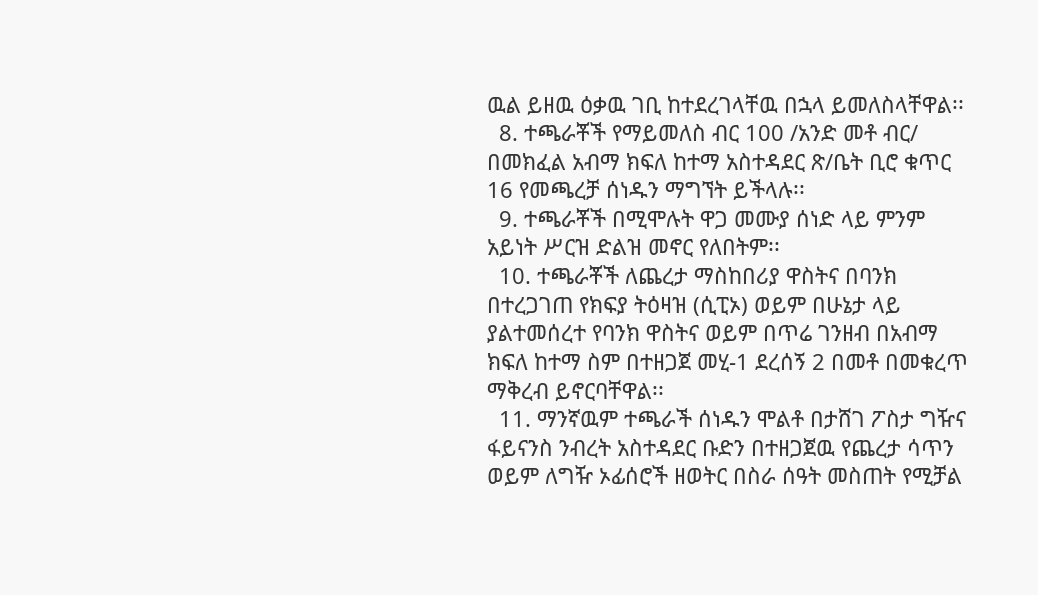ዉል ይዘዉ ዕቃዉ ገቢ ከተደረገላቸዉ በኋላ ይመለስላቸዋል፡፡
  8. ተጫራቾች የማይመለስ ብር 100 /አንድ መቶ ብር/ በመክፈል አብማ ክፍለ ከተማ አስተዳደር ጽ/ቤት ቢሮ ቁጥር 16 የመጫረቻ ሰነዱን ማግኘት ይችላሉ፡፡
  9. ተጫራቾች በሚሞሉት ዋጋ መሙያ ሰነድ ላይ ምንም አይነት ሥርዝ ድልዝ መኖር የለበትም፡፡
  10. ተጫራቾች ለጨረታ ማስከበሪያ ዋስትና በባንክ በተረጋገጠ የክፍያ ትዕዛዝ (ሲፒኦ) ወይም በሁኔታ ላይ ያልተመሰረተ የባንክ ዋስትና ወይም በጥሬ ገንዘብ በአብማ ክፍለ ከተማ ስም በተዘጋጀ መሂ-1 ደረሰኝ 2 በመቶ በመቁረጥ ማቅረብ ይኖርባቸዋል፡፡
  11. ማንኛዉም ተጫራች ሰነዱን ሞልቶ በታሸገ ፖስታ ግዥና ፋይናንስ ንብረት አስተዳደር ቡድን በተዘጋጀዉ የጨረታ ሳጥን ወይም ለግዥ ኦፊሰሮች ዘወትር በስራ ሰዓት መስጠት የሚቻል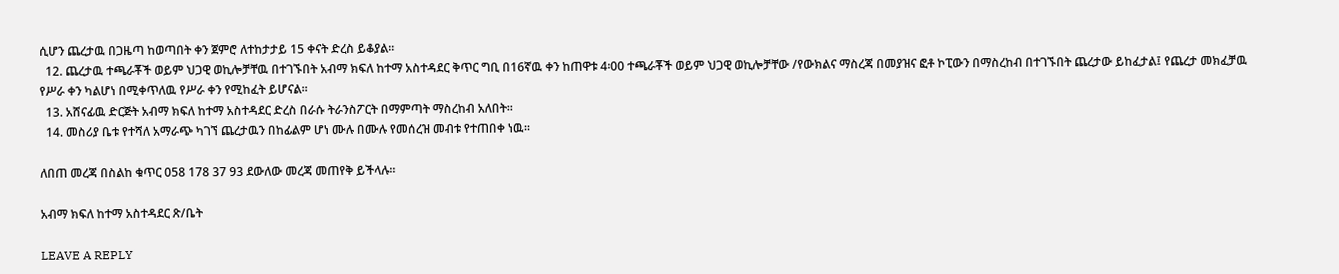ሲሆን ጨረታዉ በጋዜጣ ከወጣበት ቀን ጀምሮ ለተከታታይ 15 ቀናት ድረስ ይቆያል፡፡
  12. ጨረታዉ ተጫራቾች ወይም ህጋዊ ወኪሎቻቸዉ በተገኙበት አብማ ክፍለ ከተማ አስተዳደር ቅጥር ግቢ በ16ኛዉ ቀን ከጠዋቱ 4፡00 ተጫራቾች ወይም ህጋዊ ወኪሎቻቸው /የውክልና ማስረጃ በመያዝና ፎቶ ኮፒውን በማስረከብ በተገኙበት ጨረታው ይከፈታል፤ የጨረታ መክፈቻዉ የሥራ ቀን ካልሆነ በሚቀጥለዉ የሥራ ቀን የሚከፈት ይሆናል፡፡
  13. አሸናፊዉ ድርጅት አብማ ክፍለ ከተማ አስተዳደር ድረስ በራሱ ትራንስፖርት በማምጣት ማስረከብ አለበት፡፡
  14. መስሪያ ቤቱ የተሻለ አማራጭ ካገኘ ጨረታዉን በከፊልም ሆነ ሙሉ በሙሉ የመሰረዝ መብቱ የተጠበቀ ነዉ፡፡

ለበጠ መረጃ በስልከ ቁጥር 058 178 37 93 ደውለው መረጃ መጠየቅ ይችላሉ፡፡

አብማ ክፍለ ከተማ አስተዳደር ጽ/ቤት

LEAVE A REPLY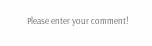Please enter your comment!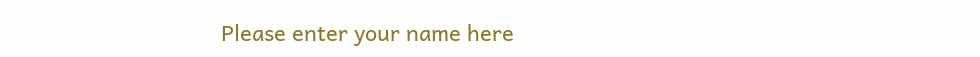Please enter your name here